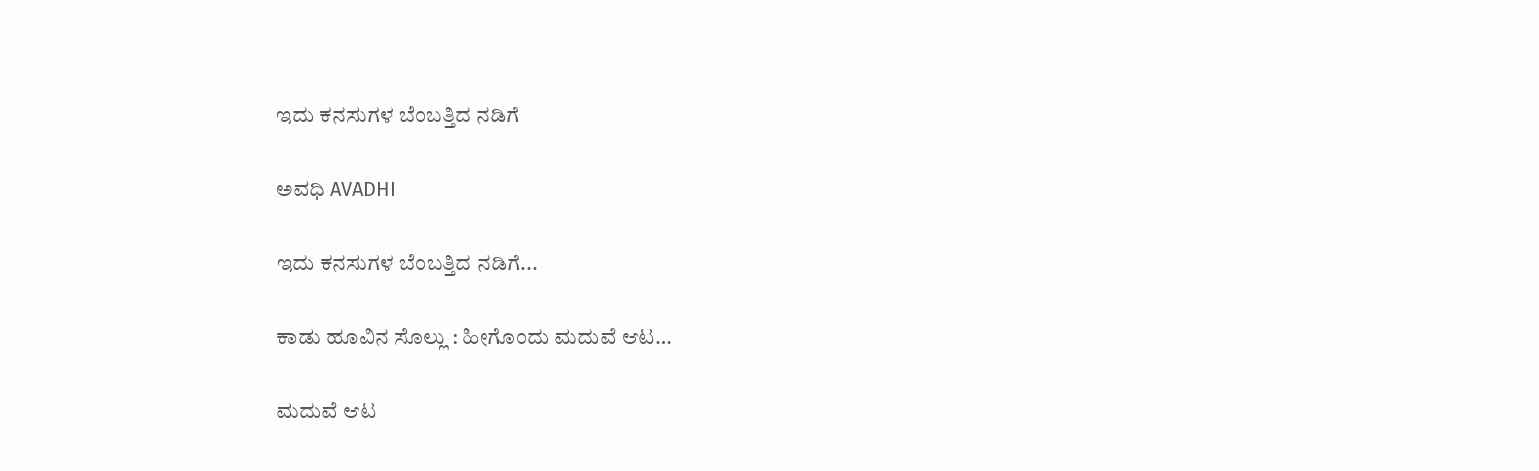ಇದು ಕನಸುಗಳ ಬೆಂಬತ್ತಿದ ನಡಿಗೆ‍

ಅವಧಿ AVADHI

ಇದು ಕನಸುಗಳ ಬೆಂಬತ್ತಿದ ನಡಿಗೆ...

ಕಾಡು ಹೂವಿನ ಸೊಲ್ಲು : ಹೀಗೊಂದು ಮದುವೆ ಆಟ…

ಮದುವೆ ಆಟ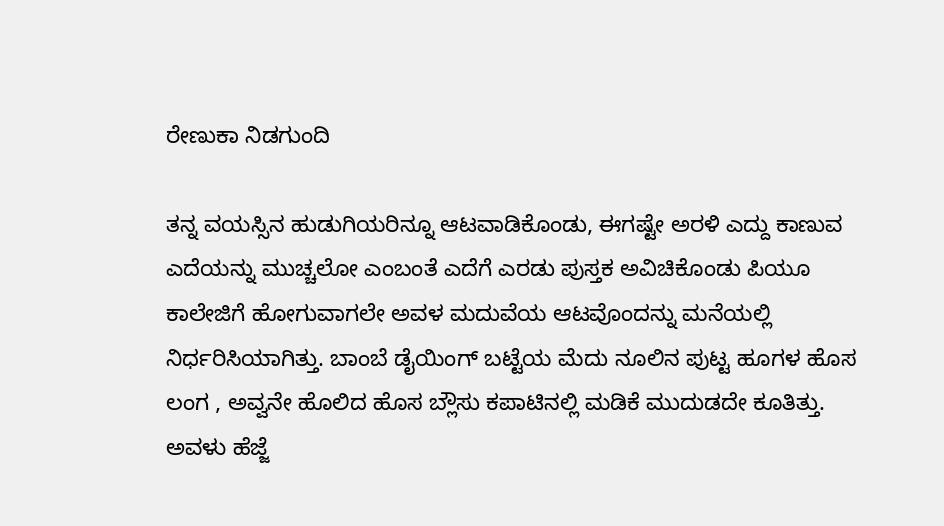ರೇಣುಕಾ ನಿಡಗುಂದಿ

ತನ್ನ ವಯಸ್ಸಿನ ಹುಡುಗಿಯರಿನ್ನೂ ಆಟವಾಡಿಕೊಂಡು, ಈಗಷ್ಟೇ ಅರಳಿ ಎದ್ದು ಕಾಣುವ ಎದೆಯನ್ನು ಮುಚ್ಚಲೋ ಎಂಬಂತೆ ಎದೆಗೆ ಎರಡು ಪುಸ್ತಕ ಅವಿಚಿಕೊಂಡು ಪಿಯೂ ಕಾಲೇಜಿಗೆ ಹೋಗುವಾಗಲೇ ಅವಳ ಮದುವೆಯ ಆಟವೊಂದನ್ನು ಮನೆಯಲ್ಲಿ ನಿರ್ಧರಿಸಿಯಾಗಿತ್ತು. ಬಾಂಬೆ ಡೈಯಿಂಗ್ ಬಟ್ಟೆಯ ಮೆದು ನೂಲಿನ ಪುಟ್ಟ ಹೂಗಳ ಹೊಸ ಲಂಗ , ಅವ್ವನೇ ಹೊಲಿದ ಹೊಸ ಬ್ಲೌಸು ಕಪಾಟಿನಲ್ಲಿ ಮಡಿಕೆ ಮುದುಡದೇ ಕೂತಿತ್ತು. ಅವಳು ಹೆಜ್ಜೆ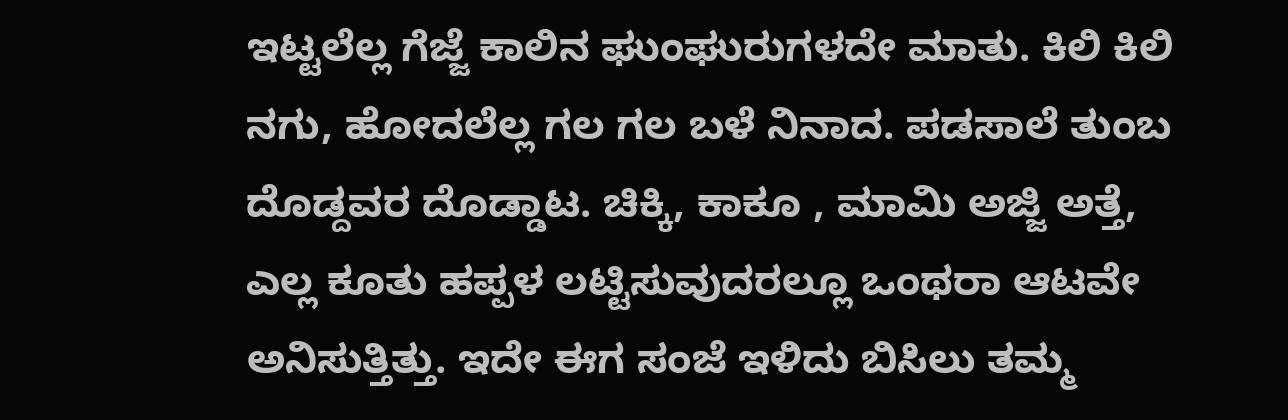ಇಟ್ಟಲೆಲ್ಲ ಗೆಜ್ಜೆ ಕಾಲಿನ ಘುಂಘುರುಗಳದೇ ಮಾತು. ಕಿಲಿ ಕಿಲಿ ನಗು, ಹೋದಲೆಲ್ಲ ಗಲ ಗಲ ಬಳೆ ನಿನಾದ. ಪಡಸಾಲೆ ತುಂಬ ದೊಡ್ದವರ ದೊಡ್ಡಾಟ. ಚಿಕ್ಕಿ, ಕಾಕೂ , ಮಾಮಿ ಅಜ್ಜಿ ಅತ್ತೆ, ಎಲ್ಲ ಕೂತು ಹಪ್ಪಳ ಲಟ್ಟಿಸುವುದರಲ್ಲೂ ಒಂಥರಾ ಆಟವೇ ಅನಿಸುತ್ತಿತ್ತು. ಇದೇ ಈಗ ಸಂಜೆ ಇಳಿದು ಬಿಸಿಲು ತಮ್ಮ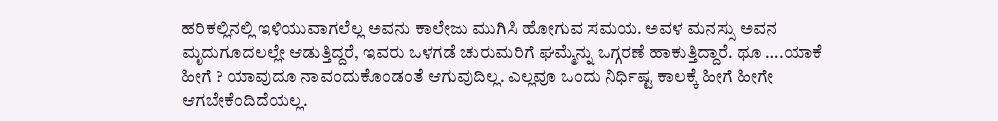ಹರಿಕಲ್ಲಿನಲ್ಲಿ ಇಳಿಯುವಾಗಲೆಲ್ಲ ಅವನು ಕಾಲೇಜು ಮುಗಿಸಿ ಹೋಗುವ ಸಮಯ. ಅವಳ ಮನಸ್ಸು ಅವನ ಮೃದುಗೂದಲಲ್ಲೇ ಆಡುತ್ತಿದ್ದರೆ, ಇವರು ಒಳಗಡೆ ಚುರುಮರಿಗೆ ಘಮ್ಮೆನ್ನು ಒಗ್ಗರಣೆ ಹಾಕುತ್ತಿದ್ದಾರೆ. ಥೂ ….ಯಾಕೆ ಹೀಗೆ ? ಯಾವುದೂ ನಾವಂದುಕೊಂಡಂತೆ ಆಗುವುದಿಲ್ಲ. ಎಲ್ಲವೂ ಒಂದು ನಿರ್ಧಿಷ್ಟ ಕಾಲಕ್ಕೆ ಹೀಗೆ ಹೀಗೇ ಆಗಬೇಕೆಂದಿದೆಯಲ್ಲ.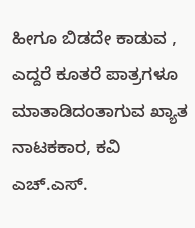ಹೀಗೂ ಬಿಡದೇ ಕಾಡುವ , ಎದ್ದರೆ ಕೂತರೆ ಪಾತ್ರಗಳೂ ಮಾತಾಡಿದಂತಾಗುವ ಖ್ಯಾತ ನಾಟಕಕಾರ, ಕವಿ ಎಚ್.ಎಸ್.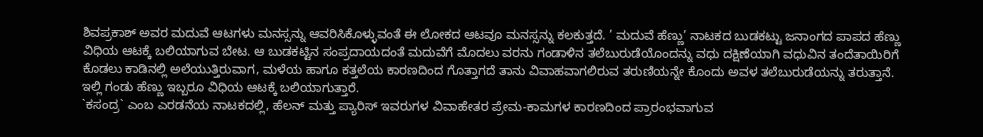ಶಿವಪ್ರಕಾಶ್ ಅವರ ಮದುವೆ ಆಟಗಳು ಮನಸ್ಸನ್ನು ಆವರಿಸಿಕೊಳ್ಳುವಂತೆ ಈ ಲೋಕದ ಆಟವೂ ಮನಸ್ಸನ್ನು ಕಲಕುತ್ತದೆ. ’ ಮದುವೆ ಹೆಣ್ಣು’ ನಾಟಕದ ಬುಡಕಟ್ಟು ಜನಾಂಗದ ಪಾಪದ ಹೆಣ್ಣು ವಿಧಿಯ ಆಟಕ್ಕೆ ಬಲಿಯಾಗುವ ಬೇಟ. ಆ ಬುಡಕಟ್ಟಿನ ಸಂಪ್ರದಾಯದಂತೆ ಮದುವೆಗೆ ಮೊದಲು ವರನು ಗಂಡಾಳಿನ ತಲೆಬುರುಡೆಯೊಂದನ್ನು ವಧು ದಕ್ಷಿಣೆಯಾಗಿ ವಧುವಿನ ತಂದೆತಾಯಿರಿಗೆ ಕೊಡಲು ಕಾಡಿನಲ್ಲಿ ಅಲೆಯುತ್ತಿರುವಾಗ, ಮಳೆಯ ಹಾಗೂ ಕತ್ತಲೆಯ ಕಾರಣದಿಂದ ಗೊತ್ತಾಗದೆ ತಾನು ವಿವಾಹವಾಗಲಿರುವ ತರುಣಿಯನ್ನೇ ಕೊಂದು ಅವಳ ತಲೆಬುರುಡೆಯನ್ನು ತರುತ್ತಾನೆ. ಇಲ್ಲಿ ಗಂಡು ಹೆಣ್ಣು ಇಬ್ಬರೂ ವಿಧಿಯ ಆಟಕ್ಕೆ ಬಲಿಯಾಗುತ್ತಾರೆ.
`ಕಸಂದ್ರ` ಎಂಬ ಎರಡನೆಯ ನಾಟಕದಲ್ಲಿ, ಹೆಲನ್ ಮತ್ತು ಪ್ಯಾರಿಸ್ ಇವರುಗಳ ವಿವಾಹೇತರ ಪ್ರೇಮ-ಕಾಮಗಳ ಕಾರಣದಿಂದ ಪ್ರಾರಂಭವಾಗುವ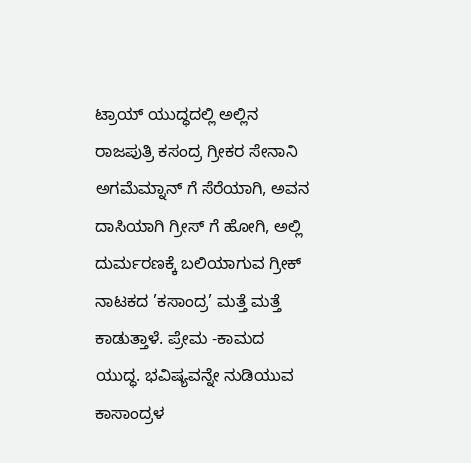ಟ್ರಾಯ್ ಯುದ್ಧದಲ್ಲಿ ಅಲ್ಲಿನ ರಾಜಪುತ್ರಿ ಕಸಂದ್ರ ಗ್ರೀಕರ ಸೇನಾನಿ ಅಗಮೆಮ್ನಾನ್ ಗೆ ಸೆರೆಯಾಗಿ, ಅವನ ದಾಸಿಯಾಗಿ ಗ್ರೀಸ್ ಗೆ ಹೋಗಿ, ಅಲ್ಲಿ ದುರ್ಮರಣಕ್ಕೆ ಬಲಿಯಾಗುವ ಗ್ರೀಕ್ ನಾಟಕದ ’ಕಸಾಂದ್ರ’ ಮತ್ತೆ ಮತ್ತೆ ಕಾಡುತ್ತಾಳೆ. ಪ್ರೇಮ -ಕಾಮದ ಯುದ್ಧ. ಭವಿಷ್ಯವನ್ನೇ ನುಡಿಯುವ ಕಾಸಾಂದ್ರಳ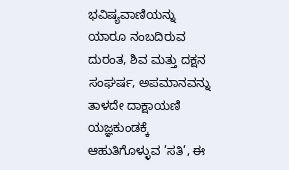ಭವಿಷ್ಯವಾಣಿಯನ್ನು ಯಾರೂ ನಂಬದಿರುವ ದುರಂತ, ಶಿವ ಮತ್ತು ದಕ್ಷನ ಸಂಘರ್ಷ, ಅಪಮಾನವನ್ನು ತಾಳದೇ ದಾಕ್ಷಾಯಣಿ ಯಜ್ಞಕುಂಡಕ್ಕೆ ಆಹುತಿಗೊಳ್ಳುವ ’ಸತಿ’, ಈ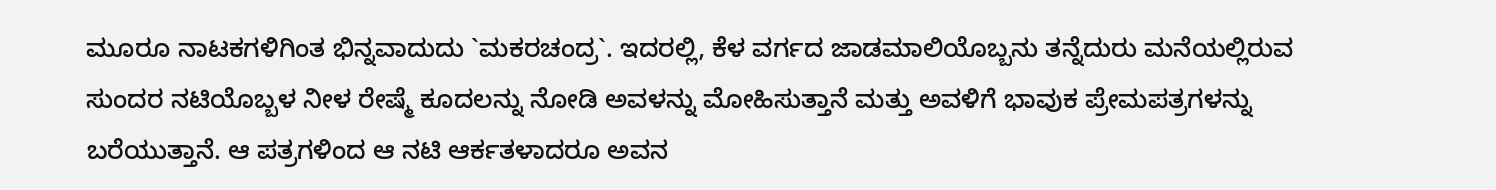ಮೂರೂ ನಾಟಕಗಳಿಗಿಂತ ಭಿನ್ನವಾದುದು `ಮಕರಚಂದ್ರ`. ಇದರಲ್ಲಿ, ಕೆಳ ವರ್ಗದ ಜಾಡಮಾಲಿಯೊಬ್ಬನು ತನ್ನೆದುರು ಮನೆಯಲ್ಲಿರುವ ಸುಂದರ ನಟಿಯೊಬ್ಬಳ ನೀಳ ರೇಷ್ಮೆ ಕೂದಲನ್ನು ನೋಡಿ ಅವಳನ್ನು ಮೋಹಿಸುತ್ತಾನೆ ಮತ್ತು ಅವಳಿಗೆ ಭಾವುಕ ಪ್ರೇಮಪತ್ರಗಳನ್ನು ಬರೆಯುತ್ತಾನೆ. ಆ ಪತ್ರಗಳಿಂದ ಆ ನಟಿ ಆರ್ಕತಳಾದರೂ ಅವನ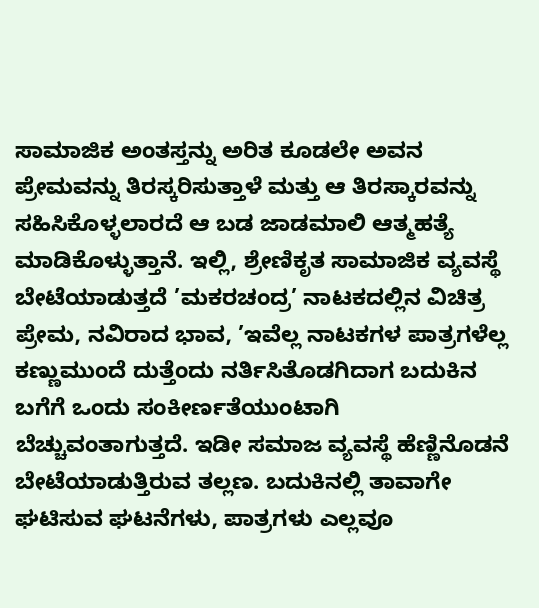ಸಾಮಾಜಿಕ ಅಂತಸ್ತನ್ನು ಅರಿತ ಕೂಡಲೇ ಅವನ ಪ್ರೇಮವನ್ನು ತಿರಸ್ಕರಿಸುತ್ತಾಳೆ ಮತ್ತು ಆ ತಿರಸ್ಕಾರವನ್ನು ಸಹಿಸಿಕೊಳ್ಳಲಾರದೆ ಆ ಬಡ ಜಾಡಮಾಲಿ ಆತ್ಮಹತ್ಯೆ ಮಾಡಿಕೊಳ್ಳುತ್ತಾನೆ. ಇಲ್ಲಿ, ಶ್ರೇಣಿಕೃತ ಸಾಮಾಜಿಕ ವ್ಯವಸ್ಥೆ ಬೇಟೆಯಾಡುತ್ತದೆ ’ಮಕರಚಂದ್ರ’ ನಾಟಕದಲ್ಲಿನ ವಿಚಿತ್ರ ಪ್ರೇಮ, ನವಿರಾದ ಭಾವ, ’ಇವೆಲ್ಲ ನಾಟಕಗಳ ಪಾತ್ರಗಳೆಲ್ಲ ಕಣ್ಣುಮುಂದೆ ದುತ್ತೆಂದು ನರ್ತಿಸಿತೊಡಗಿದಾಗ ಬದುಕಿನ ಬಗೆಗೆ ಒಂದು ಸಂಕೀರ್ಣತೆಯುಂಟಾಗಿ ಬೆಚ್ಚುವಂತಾಗುತ್ತದೆ. ಇಡೀ ಸಮಾಜ ವ್ಯವಸ್ಥೆ ಹೆಣ್ಣಿನೊಡನೆ ಬೇಟೆಯಾಡುತ್ತಿರುವ ತಲ್ಲಣ. ಬದುಕಿನಲ್ಲಿ ತಾವಾಗೇ ಘಟಿಸುವ ಘಟನೆಗಳು, ಪಾತ್ರಗಳು ಎಲ್ಲವೂ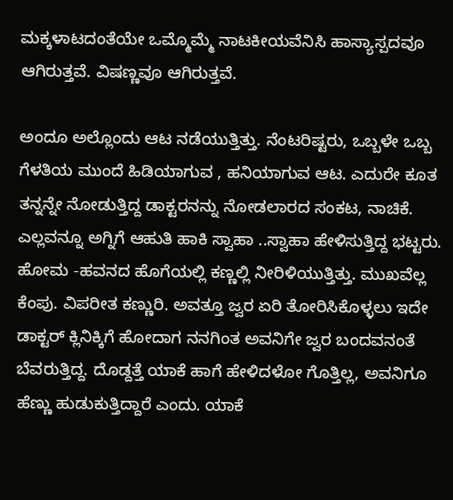ಮಕ್ಕಳಾಟದಂತೆಯೇ ಒಮ್ಮೊಮ್ಮೆ ನಾಟಕೀಯವೆನಿಸಿ ಹಾಸ್ಯಾಸ್ಪದವೂ ಆಗಿರುತ್ತವೆ. ವಿಷಣ್ಣವೂ ಆಗಿರುತ್ತವೆ.

ಅಂದೂ ಅಲ್ಲೊಂದು ಆಟ ನಡೆಯುತ್ತಿತ್ತು. ನೆಂಟರಿಷ್ಟರು, ಒಬ್ಬಳೇ ಒಬ್ಬ ಗೆಳತಿಯ ಮುಂದೆ ಹಿಡಿಯಾಗುವ , ಹನಿಯಾಗುವ ಆಟ. ಎದುರೇ ಕೂತ ತನ್ನನ್ನೇ ನೋಡುತ್ತಿದ್ದ ಡಾಕ್ಟರನನ್ನು ನೋಡಲಾರದ ಸಂಕಟ, ನಾಚಿಕೆ. ಎಲ್ಲವನ್ನೂ ಅಗ್ನಿಗೆ ಆಹುತಿ ಹಾಕಿ ಸ್ವಾಹಾ ..ಸ್ವಾಹಾ ಹೇಳಿಸುತ್ತಿದ್ದ ಭಟ್ಟರು. ಹೋಮ -ಹವನದ ಹೊಗೆಯಲ್ಲಿ ಕಣ್ಣಲ್ಲಿ ನೀರಿಳಿಯುತ್ತಿತ್ತು. ಮುಖವೆಲ್ಲ ಕೆಂಪು. ವಿಪರೀತ ಕಣ್ಣುರಿ. ಅವತ್ತೂ ಜ್ವರ ಏರಿ ತೋರಿಸಿಕೊಳ್ಳಲು ಇದೇ ಡಾಕ್ಟರ್ ಕ್ಲಿನಿಕ್ಕಿಗೆ ಹೋದಾಗ ನನಗಿಂತ ಅವನಿಗೇ ಜ್ವರ ಬಂದವನಂತೆ ಬೆವರುತ್ತಿದ್ದ. ದೊಡ್ದತ್ತೆ ಯಾಕೆ ಹಾಗೆ ಹೇಳಿದಳೋ ಗೊತ್ತಿಲ್ಲ, ಅವನಿಗೂ ಹೆಣ್ಣು ಹುಡುಕುತ್ತಿದ್ದಾರೆ ಎಂದು. ಯಾಕೆ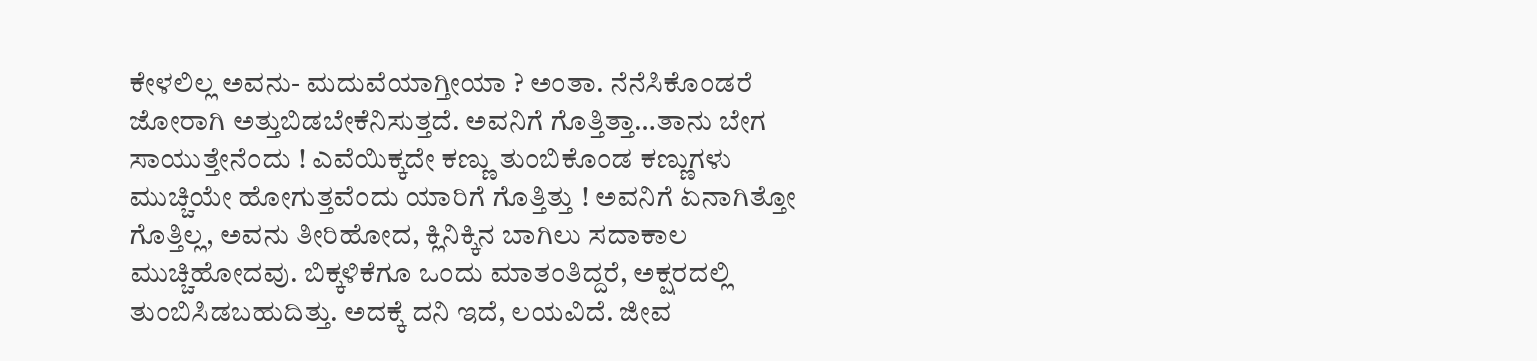ಕೇಳಲಿಲ್ಲ ಅವನು- ಮದುವೆಯಾಗ್ತೀಯಾ ? ಅಂತಾ. ನೆನೆಸಿಕೊಂಡರೆ ಜೋರಾಗಿ ಅತ್ತುಬಿಡಬೇಕೆನಿಸುತ್ತದೆ. ಅವನಿಗೆ ಗೊತ್ತಿತ್ತಾ…ತಾನು ಬೇಗ ಸಾಯುತ್ತೇನೆಂದು ! ಎವೆಯಿಕ್ಕದೇ ಕಣ್ಣು ತುಂಬಿಕೊಂಡ ಕಣ್ಣುಗಳು ಮುಚ್ಚಿಯೇ ಹೋಗುತ್ತವೆಂದು ಯಾರಿಗೆ ಗೊತ್ತಿತ್ತು ! ಅವನಿಗೆ ಏನಾಗಿತ್ತೋ ಗೊತ್ತಿಲ್ಲ, ಅವನು ತೀರಿಹೋದ, ಕ್ಲಿನಿಕ್ಕಿನ ಬಾಗಿಲು ಸದಾಕಾಲ ಮುಚ್ಚಿಹೋದವು. ಬಿಕ್ಕಳಿಕೆಗೂ ಒಂದು ಮಾತಂತಿದ್ದರೆ, ಅಕ್ಷರದಲ್ಲಿ ತುಂಬಿಸಿಡಬಹುದಿತ್ತು. ಅದಕ್ಕೆ ದನಿ ಇದೆ, ಲಯವಿದೆ. ಜೀವ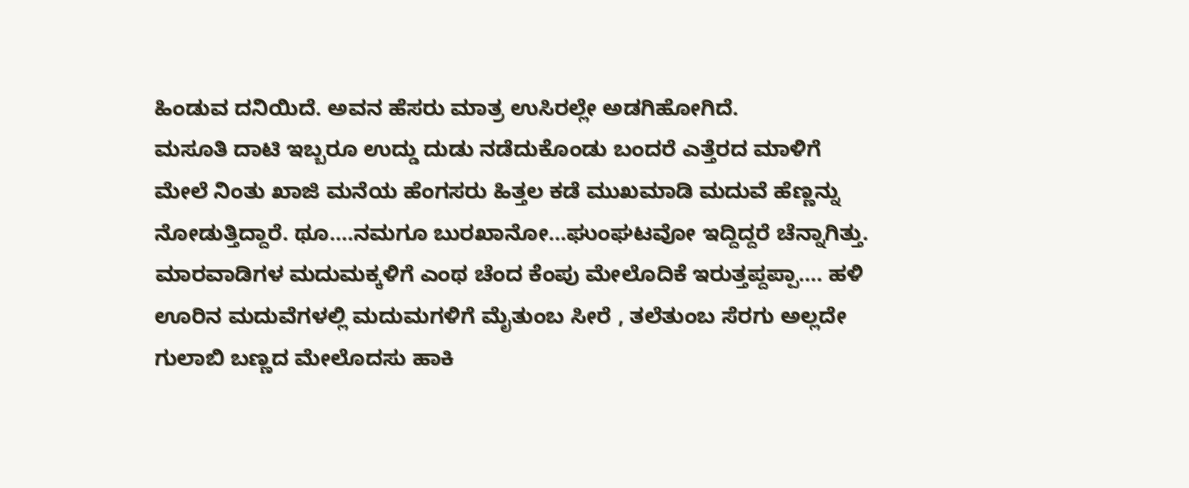ಹಿಂಡುವ ದನಿಯಿದೆ. ಅವನ ಹೆಸರು ಮಾತ್ರ ಉಸಿರಲ್ಲೇ ಅಡಗಿಹೋಗಿದೆ.
ಮಸೂತಿ ದಾಟಿ ಇಬ್ಬರೂ ಉದ್ಡು ದುಡು ನಡೆದುಕೊಂಡು ಬಂದರೆ ಎತ್ತೆರದ ಮಾಳಿಗೆ ಮೇಲೆ ನಿಂತು ಖಾಜಿ ಮನೆಯ ಹೆಂಗಸರು ಹಿತ್ತಲ ಕಡೆ ಮುಖಮಾಡಿ ಮದುವೆ ಹೆಣ್ಣನ್ನು ನೋಡುತ್ತಿದ್ದಾರೆ. ಥೂ….ನಮಗೂ ಬುರಖಾನೋ…ಘುಂಘಟವೋ ಇದ್ದಿದ್ದರೆ ಚೆನ್ನಾಗಿತ್ತು. ಮಾರವಾಡಿಗಳ ಮದುಮಕ್ಕಳಿಗೆ ಎಂಥ ಚೆಂದ ಕೆಂಪು ಮೇಲೊದಿಕೆ ಇರುತ್ತಪ್ದಪ್ಪಾ…. ಹಳಿ ಊರಿನ ಮದುವೆಗಳಲ್ಲಿ ಮದುಮಗಳಿಗೆ ಮೈತುಂಬ ಸೀರೆ , ತಲೆತುಂಬ ಸೆರಗು ಅಲ್ಲದೇ ಗುಲಾಬಿ ಬಣ್ಣದ ಮೇಲೊದಸು ಹಾಕಿ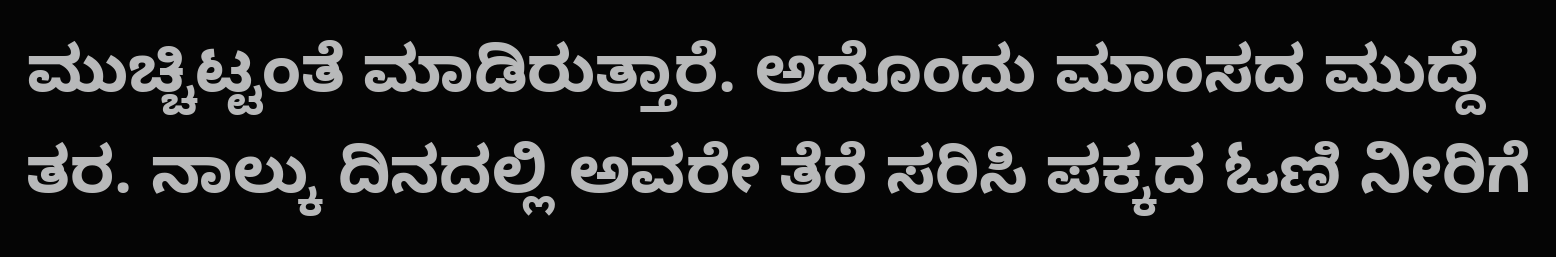ಮುಚ್ಚಿಟ್ಟಂತೆ ಮಾಡಿರುತ್ತಾರೆ. ಅದೊಂದು ಮಾಂಸದ ಮುದ್ದೆ ತರ. ನಾಲ್ಕು ದಿನದಲ್ಲಿ ಅವರೇ ತೆರೆ ಸರಿಸಿ ಪಕ್ಕದ ಓಣಿ ನೀರಿಗೆ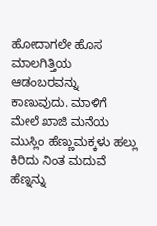ಹೋದಾಗಲೇ ಹೊಸ ಮಾಲಗಿತ್ತಿಯ ಆಡಂಬರವನ್ನು ಕಾಣುವುದು. ಮಾಳಿಗೆ ಮೇಲೆ ಖಾಜಿ ಮನೆಯ ಮುಸ್ಲಿಂ ಹೆಣ್ಣುಮಕ್ಕಳು ಹಲ್ಲು ಕಿರಿದು ನಿಂತ ಮದುವೆ ಹೆಣ್ನನ್ನು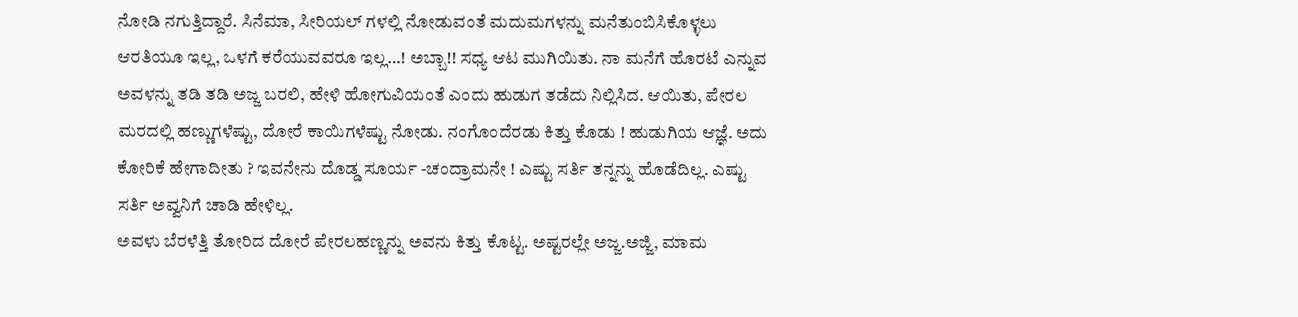ನೋಡಿ ನಗುತ್ತಿದ್ದಾರೆ. ಸಿನೆಮಾ, ಸೀರಿಯಲ್ ಗಳಲ್ಲಿ ನೋಡುವಂತೆ ಮದುಮಗಳನ್ನು ಮನೆತುಂಬಿಸಿಕೊಳ್ಳಲು ಆರತಿಯೂ ಇಲ್ಲ, ಒಳಗೆ ಕರೆಯುವವರೂ ಇಲ್ಲ…! ಅಬ್ಬಾ!! ಸಧ್ಯ ಆಟ ಮುಗಿಯಿತು. ನಾ ಮನೆಗೆ ಹೊರಟೆ ಎನ್ನುವ ಅವಳನ್ನು ತಡಿ ತಡಿ ಅಜ್ಜ ಬರಲಿ, ಹೇಳಿ ಹೋಗುವಿಯಂತೆ ಎಂದು ಹುಡುಗ ತಡೆದು ನಿಲ್ಲಿಸಿದ. ಆಯಿತು, ಪೇರಲ ಮರದಲ್ಲಿ ಹಣ್ಣುಗಳೆಷ್ಟು, ದೋರೆ ಕಾಯಿಗಳೆಷ್ಟು ನೋಡು. ನಂಗೊಂದೆರಡು ಕಿತ್ತು ಕೊಡು ! ಹುಡುಗಿಯ ಆಜ್ಞೆ. ಅದು ಕೋರಿಕೆ ಹೇಗಾದೀತು ? ಇವನೇನು ದೊಡ್ಡ ಸೂರ್ಯ -ಚಂದ್ರಾಮನೇ ! ಎಷ್ಟು ಸರ್ತಿ ತನ್ನನ್ನು ಹೊಡೆದಿಲ್ಲ. ಎಷ್ಟು ಸರ್ತಿ ಅವ್ವನಿಗೆ ಚಾಡಿ ಹೇಳಿಲ್ಲ.
ಅವಳು ಬೆರಳೆತ್ತಿ ತೋರಿದ ದೋರೆ ಪೇರಲಹಣ್ಣನ್ನು ಅವನು ಕಿತ್ತು ಕೊಟ್ಟ. ಅಷ್ಟರಲ್ಲೇ ಅಜ್ಜ.ಅಜ್ಜಿ, ಮಾಮ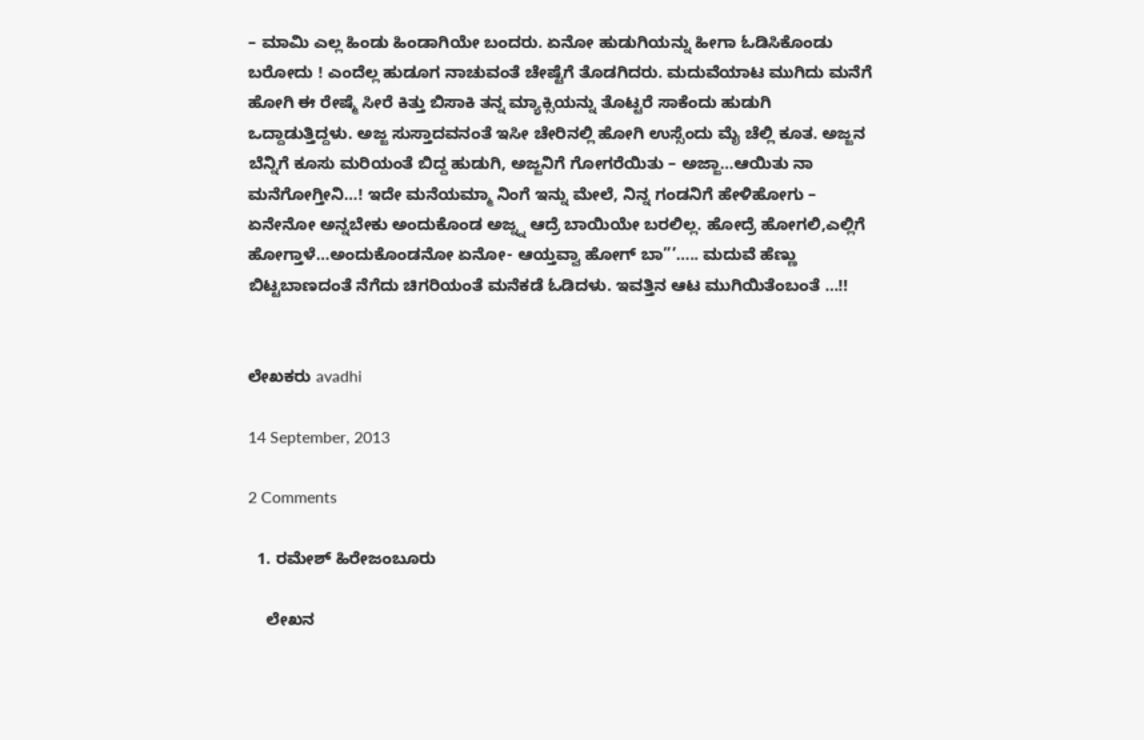– ಮಾಮಿ ಎಲ್ಲ ಹಿಂಡು ಹಿಂಡಾಗಿಯೇ ಬಂದರು. ಏನೋ ಹುಡುಗಿಯನ್ನು ಹೀಗಾ ಓಡಿಸಿಕೊಂಡು ಬರೋದು ! ಎಂದೆಲ್ಲ ಹುಡೂಗ ನಾಚುವಂತೆ ಚೇಷ್ಟೆಗೆ ತೊಡಗಿದರು. ಮದುವೆಯಾಟ ಮುಗಿದು ಮನೆಗೆ ಹೋಗಿ ಈ ರೇಷ್ಮೆ ಸೀರೆ ಕಿತ್ತು ಬಿಸಾಕಿ ತನ್ನ ಮ್ಯಾಕ್ಸಿಯನ್ನು ತೊಟ್ಟರೆ ಸಾಕೆಂದು ಹುಡುಗಿ ಒದ್ದಾಡುತ್ತಿದ್ದಳು. ಅಜ್ಜ ಸುಸ್ತಾದವನಂತೆ ಇಸೀ ಚೇರಿನಲ್ಲಿ ಹೋಗಿ ಉಸ್ಸೆಂದು ಮೈ ಚೆಲ್ಲಿ ಕೂತ. ಅಜ್ಜನ ಬೆನ್ನಿಗೆ ಕೂಸು ಮರಿಯಂತೆ ಬಿದ್ದ ಹುಡುಗಿ, ಅಜ್ಜನಿಗೆ ಗೋಗರೆಯಿತು – ಅಜ್ಜಾ…ಆಯಿತು ನಾ ಮನೆಗೋಗ್ತೀನಿ…! ಇದೇ ಮನೆಯಮ್ಮಾ ನಿಂಗೆ ಇನ್ನು ಮೇಲೆ, ನಿನ್ನ ಗಂಡನಿಗೆ ಹೇಳಿಹೋಗು – ಏನೇನೋ ಅನ್ನಬೇಕು ಅಂದುಕೊಂಡ ಅಜ್ನ್ನ ಆದ್ರೆ ಬಾಯಿಯೇ ಬರಲಿಲ್ಲ. ಹೋದ್ರೆ ಹೋಗಲಿ,ಎಲ್ಲಿಗೆ ಹೋಗ್ತಾಳೆ…ಅಂದುಕೊಂಡನೋ ಏನೋ- ಆಯ್ತವ್ವಾ ಹೋಗ್ ಬಾ”’….. ಮದುವೆ ಹೆಣ್ಣು ಬಿಟ್ಟಬಾಣದಂತೆ ನೆಗೆದು ಚಿಗರಿಯಂತೆ ಮನೆಕಡೆ ಓಡಿದಳು. ಇವತ್ತಿನ ಆಟ ಮುಗಿಯಿತೆಂಬಂತೆ …!!


ಲೇಖಕರು avadhi

14 September, 2013

2 Comments

  1. ರಮೇಶ್ ಹಿರೇಜಂಬೂರು

    ಲೇಖನ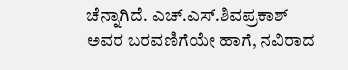ಚೆನ್ನಾಗಿದೆ. ಎಚ್.ಎಸ್.ಶಿವಪ್ರಕಾಶ್‌ ಅವರ ಬರವಣಿಗೆಯೇ ಹಾಗೆ, ನವಿರಾದ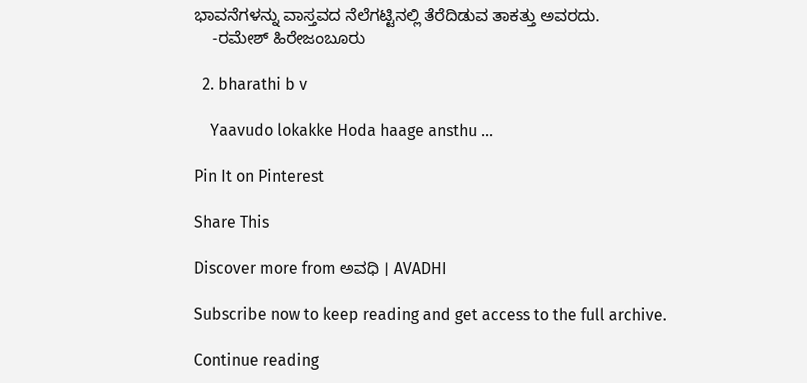ಭಾವನೆಗಳನ್ನು ವಾಸ್ತವದ ನೆಲೆಗಟ್ಟಿನಲ್ಲಿ ತೆರೆದಿಡುವ ತಾಕತ್ತು ಅವರದು.
    -ರಮೇಶ್ ಹಿರೇಜಂಬೂರು

  2. bharathi b v

    Yaavudo lokakke Hoda haage ansthu …

Pin It on Pinterest

Share This

Discover more from ಅವಧಿ । AVADHI

Subscribe now to keep reading and get access to the full archive.

Continue reading